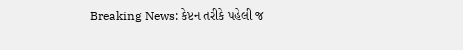Breaking News: કેપ્ટન તરીકે પહેલી જ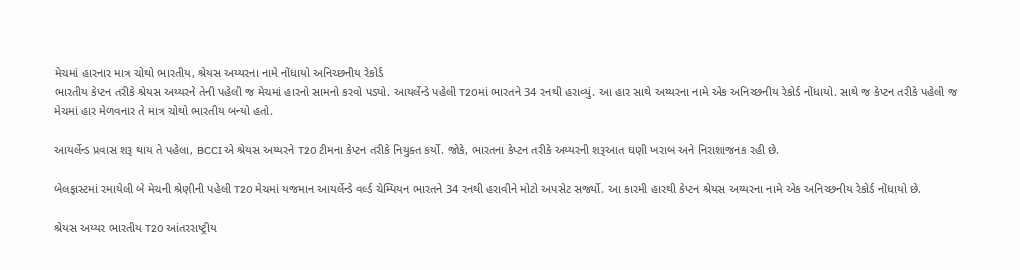મેચમાં હારનાર માત્ર ચોથો ભારતીય, શ્રેયસ અય્યરના નામે નોંધાયો અનિચ્છનીય રેકોર્ડ
ભારતીય કેપ્ટન તરીકે શ્રેયસ અય્યરને તેની પહેલી જ મેચમાં હારનો સામનો કરવો પડ્યો. આયર્લેન્ડે પહેલી T20માં ભારતને 34 રનથી હરાવ્યું. આ હાર સાથે અય્યરના નામે એક અનિચ્છનીય રેકોર્ડ નોંધાયો. સાથે જ કેપ્ટન તરીકે પહેલી જ મેચમાં હાર મેળવનાર તે માત્ર ચોથો ભારતીય બન્યો હતો.

આયર્લેન્ડ પ્રવાસ શરૂ થાય તે પહેલા, BCCI એ શ્રેયસ અય્યરને T20 ટીમના કેપ્ટન તરીકે નિયુક્ત કર્યો. જોકે, ભારતના કેપ્ટન તરીકે અય્યરની શરૂઆત ઘણી ખરાબ અને નિરાશાજનક રહી છે.

બેલફાસ્ટમાં રમાયેલી બે મેચની શ્રેણીની પહેલી T20 મેચમાં યજમાન આયર્લેન્ડે વર્લ્ડ ચેમ્પિયન ભારતને 34 રનથી હરાવીને મોટો અપસેટ સર્જ્યો. આ કારમી હારથી કેપ્ટન શ્રેયસ અય્યરના નામે એક અનિચ્છનીય રેકોર્ડ નોંધાયો છે.

શ્રેયસ અય્યર ભારતીય T20 આંતરરાષ્ટ્રીય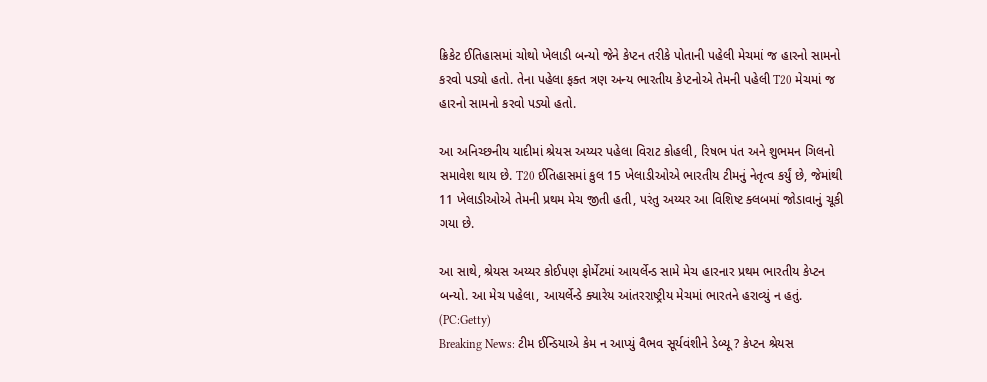ક્રિકેટ ઈતિહાસમાં ચોથો ખેલાડી બન્યો જેને કેપ્ટન તરીકે પોતાની પહેલી મેચમાં જ હારનો સામનો કરવો પડ્યો હતો. તેના પહેલા ફક્ત ત્રણ અન્ય ભારતીય કેપ્ટનોએ તેમની પહેલી T20 મેચમાં જ હારનો સામનો કરવો પડ્યો હતો.

આ અનિચ્છનીય યાદીમાં શ્રેયસ અય્યર પહેલા વિરાટ કોહલી, રિષભ પંત અને શુભમન ગિલનો સમાવેશ થાય છે. T20 ઈતિહાસમાં કુલ 15 ખેલાડીઓએ ભારતીય ટીમનું નેતૃત્વ કર્યું છે, જેમાંથી 11 ખેલાડીઓએ તેમની પ્રથમ મેચ જીતી હતી, પરંતુ અય્યર આ વિશિષ્ટ ક્લબમાં જોડાવાનું ચૂકી ગયા છે.

આ સાથે, શ્રેયસ અય્યર કોઈપણ ફોર્મેટમાં આયર્લેન્ડ સામે મેચ હારનાર પ્રથમ ભારતીય કેપ્ટન બન્યો. આ મેચ પહેલા, આયર્લેન્ડે ક્યારેય આંતરરાષ્ટ્રીય મેચમાં ભારતને હરાવ્યું ન હતું. (PC:Getty)
Breaking News: ટીમ ઈન્ડિયાએ કેમ ન આપ્યું વૈભવ સૂર્યવંશીને ડેબ્યૂ ? કેપ્ટન શ્રેયસ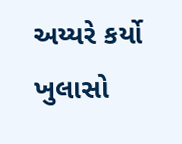અય્યરે કર્યો ખુલાસો